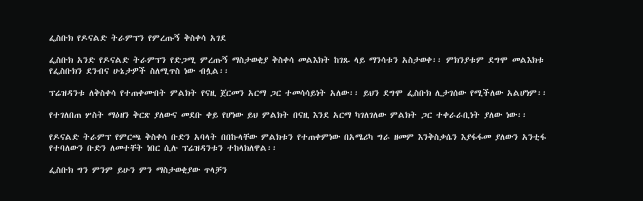ፌስቡክ የዶናልድ ትራምፕን የምረጡኝ ቅስቀሳ አገደ

ፌስቡክ አንድ የዶናልድ ትራምፕን የድጋሚ ምረጡኝ ማስታወቂያ ቅስቀሳ መልእክት ከገጹ ላይ ማንሳቱን አስታወቀ፡፡ ምክንያቱም ደግሞ መልእክቱ የፌስቡክን ደንብና ሁኔታዎች ስለሚጥስ ነው ብሏል፡፡

ፕሬዝዳንቱ ለቅስቀሳ የተጠቀሙበት ምልክት የናዚ ጀርመን አርማ ጋር ተመሳሳይነት አለው፡፡ ይህን ደግሞ ፌስቡክ ሊታገሰው የሚችለው አልሆነም፡፡

የተገለበጠ ሦስት ማዕዘን ቅርጽ ያለውና መደቡ ቀይ የሆነው ይህ ምልክት በናዚ እንደ አርማ ካገለገለው ምልክት ጋር ተቀራራቢነት ያለው ነው፡፡

የዶናልድ ትራምፕ የምርጫ ቅስቀሳ ቡድን አባላት በበኩላቸው ምልክቱን የተጠቀምነው በአሜሪካ ግራ ዘመም እንቅስቃሴን እያፋፋመ ያለውን አንቲፋ የተባለውን ቡድን ለመተቸት ነበር ሲሉ ፕሬዝዳንቱን ተከላክለዋል፡፡

ፌስቡክ ግን ምንም ይሁን ምን ማስታወቂያው ጥላቻን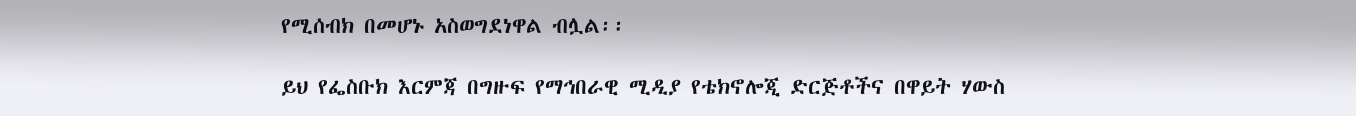የሚሰብክ በመሆኑ አስወግደነዋል ብሏል፡፡

ይህ የፌስቡክ እርምጃ በግዙፍ የማኅበራዊ ሚዲያ የቴክኖሎጂ ድርጅቶችና በዋይት ሃውስ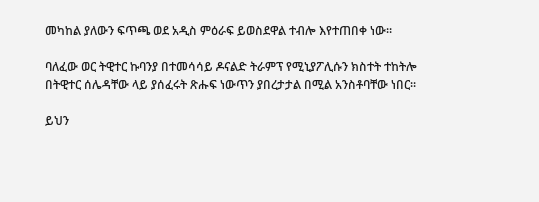መካከል ያለውን ፍጥጫ ወደ አዲስ ምዕራፍ ይወስደዋል ተብሎ እየተጠበቀ ነው።

ባለፈው ወር ትዊተር ኩባንያ በተመሳሳይ ዶናልድ ትራምፕ የሚኒያፖሊሱን ክስተት ተከትሎ በትዊተር ሰሌዳቸው ላይ ያሰፈሩት ጽሑፍ ነውጥን ያበረታታል በሚል አንስቶባቸው ነበር፡፡

ይህን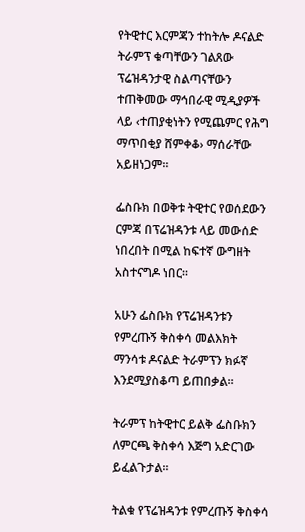የትዊተር እርምጃን ተከትሎ ዶናልድ ትራምፕ ቁጣቸውን ገልጸው ፕሬዝዳንታዊ ስልጣናቸውን ተጠቅመው ማኅበራዊ ሚዲያዎች ላይ ‹ተጠያቂነትን የሚጨምር የሕግ ማጥበቂያ ሸምቀቆ› ማሰራቸው አይዘነጋም፡፡

ፌስቡክ በወቅቱ ትዊተር የወሰደውን ርምጃ በፕሬዝዳንቱ ላይ መውሰድ ነበረበት በሚል ከፍተኛ ውግዘት አስተናግዶ ነበር፡፡

አሁን ፌስቡክ የፕሬዝዳንቱን የምረጡኝ ቅስቀሳ መልእክት ማንሳቱ ዶናልድ ትራምፕን ክፉኛ እንደሚያስቆጣ ይጠበቃል፡፡

ትራምፕ ከትዊተር ይልቅ ፌስቡክን ለምርጫ ቅስቀሳ እጅግ አድርገው ይፈልጉታል፡፡

ትልቁ የፕሬዝዳንቱ የምረጡኝ ቅስቀሳ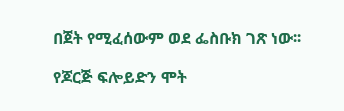በጀት የሚፈሰውም ወደ ፌስቡክ ገጽ ነው፡፡

የጆርጅ ፍሎይድን ሞት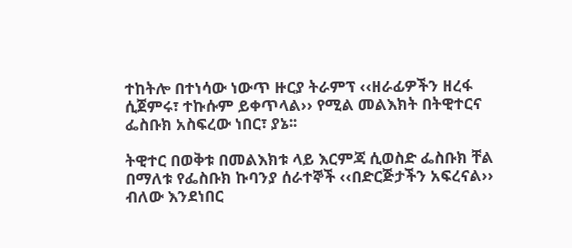ተከትሎ በተነሳው ነውጥ ዙርያ ትራምፕ ‹‹ዘራፊዎችን ዘረፋ ሲጀምሩ፣ ተኩሱም ይቀጥላል›› የሚል መልእክት በትዊተርና ፌስቡክ አስፍረው ነበር፣ ያኔ፡፡

ትዊተር በወቅቱ በመልእክቱ ላይ እርምጃ ሲወስድ ፌስቡክ ቸል በማለቱ የፌስቡክ ኩባንያ ሰራተኞች ‹‹በድርጅታችን አፍረናል›› ብለው እንደነበር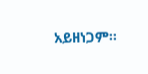አይዘነጋም፡፡